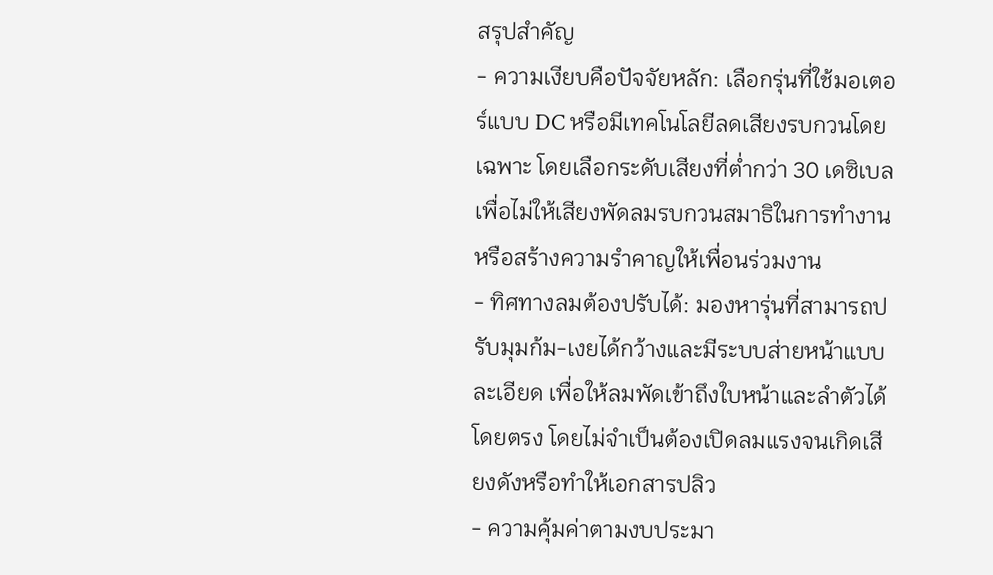สรุปสำคัญ
- ความเงียบคือปัจจัยหลัก: เลือกรุ่นที่ใช้มอเตอร์แบบ DC หรือมีเทคโนโลยีลดเสียงรบกวนโดยเฉพาะ โดยเลือกระดับเสียงที่ต่ำกว่า 30 เดซิเบล เพื่อไม่ให้เสียงพัดลมรบกวนสมาธิในการทำงานหรือสร้างความรำคาญให้เพื่อนร่วมงาน
- ทิศทางลมต้องปรับได้: มองหารุ่นที่สามารถปรับมุมก้ม-เงยได้กว้างและมีระบบส่ายหน้าแบบละเอียด เพื่อให้ลมพัดเข้าถึงใบหน้าและลำตัวได้โดยตรง โดยไม่จำเป็นต้องเปิดลมแรงจนเกิดเสียงดังหรือทำให้เอกสารปลิว
- ความคุ้มค่าตามงบประมา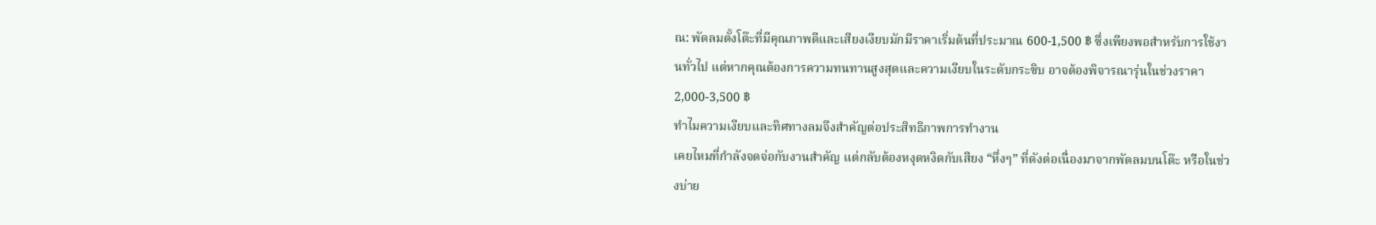ณ: พัดลมตั้งโต๊ะที่มีคุณภาพดีและเสียงเงียบมักมีราคาเริ่มต้นที่ประมาณ 600-1,500 ฿ ซึ่งเพียงพอสำหรับการใช้งานทั่วไป แต่หากคุณต้องการความทนทานสูงสุดและความเงียบในระดับกระซิบ อาจต้องพิจารณารุ่นในช่วงราคา 2,000-3,500 ฿
ทำไมความเงียบและทิศทางลมจึงสำคัญต่อประสิทธิภาพการทำงาน
เคยไหมที่กำลังจดจ่อกับงานสำคัญ แต่กลับต้องหงุดหงิดกับเสียง “หึ่งๆ” ที่ดังต่อเนื่องมาจากพัดลมบนโต๊ะ หรือในช่วงบ่าย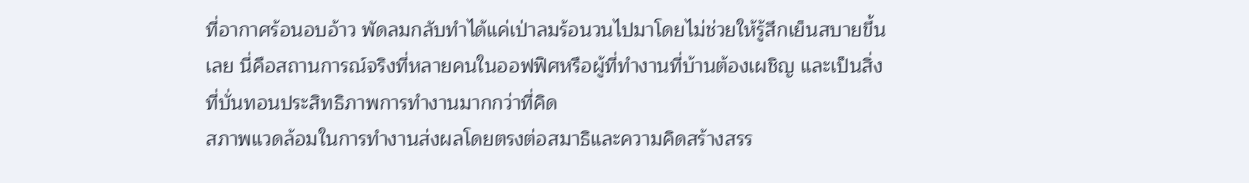ที่อากาศร้อนอบอ้าว พัดลมกลับทำได้แค่เป่าลมร้อนวนไปมาโดยไม่ช่วยให้รู้สึกเย็นสบายขึ้นเลย นี่คือสถานการณ์จริงที่หลายคนในออฟฟิศหรือผู้ที่ทำงานที่บ้านต้องเผชิญ และเป็นสิ่งที่บั่นทอนประสิทธิภาพการทำงานมากกว่าที่คิด
สภาพแวดล้อมในการทำงานส่งผลโดยตรงต่อสมาธิและความคิดสร้างสรร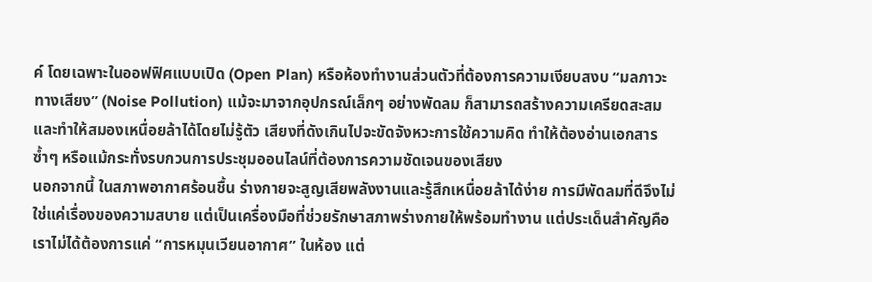ค์ โดยเฉพาะในออฟฟิศแบบเปิด (Open Plan) หรือห้องทำงานส่วนตัวที่ต้องการความเงียบสงบ “มลภาวะทางเสียง” (Noise Pollution) แม้จะมาจากอุปกรณ์เล็กๆ อย่างพัดลม ก็สามารถสร้างความเครียดสะสมและทำให้สมองเหนื่อยล้าได้โดยไม่รู้ตัว เสียงที่ดังเกินไปจะขัดจังหวะการใช้ความคิด ทำให้ต้องอ่านเอกสารซ้ำๆ หรือแม้กระทั่งรบกวนการประชุมออนไลน์ที่ต้องการความชัดเจนของเสียง
นอกจากนี้ ในสภาพอากาศร้อนชื้น ร่างกายจะสูญเสียพลังงานและรู้สึกเหนื่อยล้าได้ง่าย การมีพัดลมที่ดีจึงไม่ใช่แค่เรื่องของความสบาย แต่เป็นเครื่องมือที่ช่วยรักษาสภาพร่างกายให้พร้อมทำงาน แต่ประเด็นสำคัญคือ เราไม่ได้ต้องการแค่ “การหมุนเวียนอากาศ” ในห้อง แต่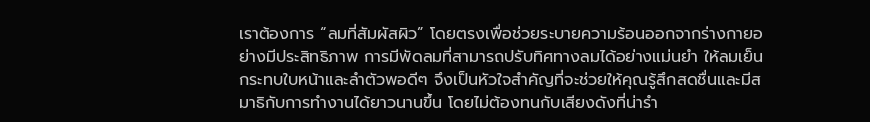เราต้องการ “ลมที่สัมผัสผิว” โดยตรงเพื่อช่วยระบายความร้อนออกจากร่างกายอย่างมีประสิทธิภาพ การมีพัดลมที่สามารถปรับทิศทางลมได้อย่างแม่นยำ ให้ลมเย็นกระทบใบหน้าและลำตัวพอดีๆ จึงเป็นหัวใจสำคัญที่จะช่วยให้คุณรู้สึกสดชื่นและมีสมาธิกับการทำงานได้ยาวนานขึ้น โดยไม่ต้องทนกับเสียงดังที่น่ารำ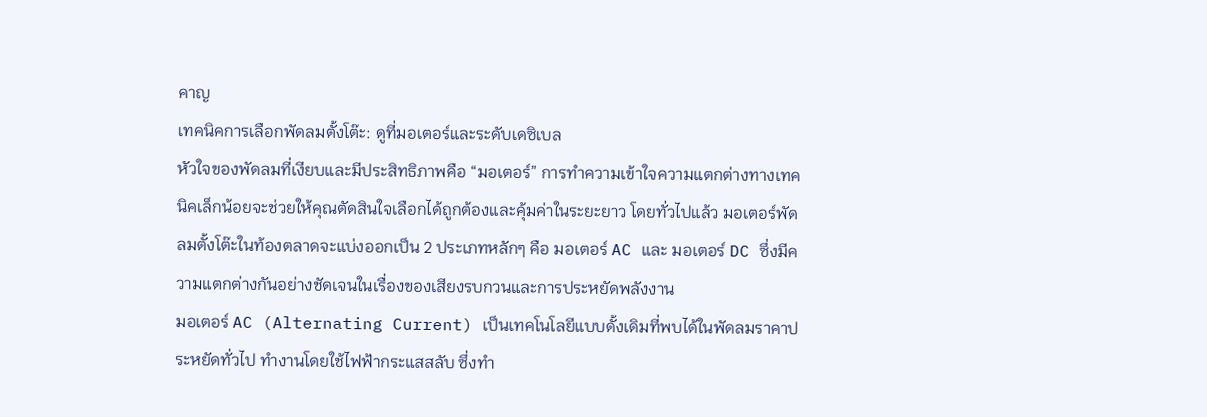คาญ
เทคนิคการเลือกพัดลมตั้งโต๊ะ: ดูที่มอเตอร์และระดับเดซิเบล
หัวใจของพัดลมที่เงียบและมีประสิทธิภาพคือ “มอเตอร์” การทำความเข้าใจความแตกต่างทางเทคนิคเล็กน้อยจะช่วยให้คุณตัดสินใจเลือกได้ถูกต้องและคุ้มค่าในระยะยาว โดยทั่วไปแล้ว มอเตอร์พัดลมตั้งโต๊ะในท้องตลาดจะแบ่งออกเป็น 2 ประเภทหลักๆ คือ มอเตอร์ AC และ มอเตอร์ DC ซึ่งมีความแตกต่างกันอย่างชัดเจนในเรื่องของเสียงรบกวนและการประหยัดพลังงาน
มอเตอร์ AC (Alternating Current) เป็นเทคโนโลยีแบบดั้งเดิมที่พบได้ในพัดลมราคาประหยัดทั่วไป ทำงานโดยใช้ไฟฟ้ากระแสสลับ ซึ่งทำ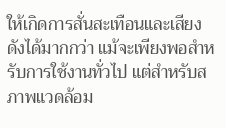ให้เกิดการสั่นสะเทือนและเสียงดังได้มากกว่า แม้จะเพียงพอสำหรับการใช้งานทั่วไป แต่สำหรับสภาพแวดล้อม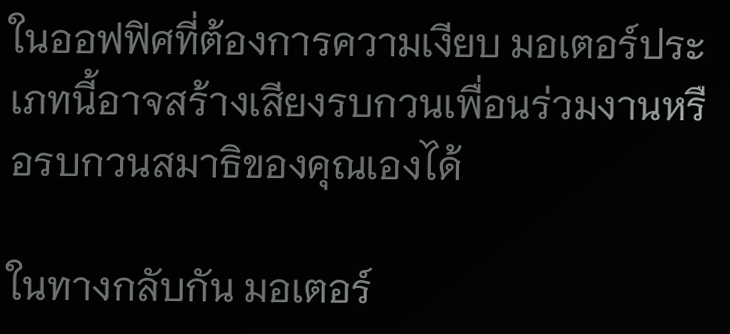ในออฟฟิศที่ต้องการความเงียบ มอเตอร์ประเภทนี้อาจสร้างเสียงรบกวนเพื่อนร่วมงานหรือรบกวนสมาธิของคุณเองได้

ในทางกลับกัน มอเตอร์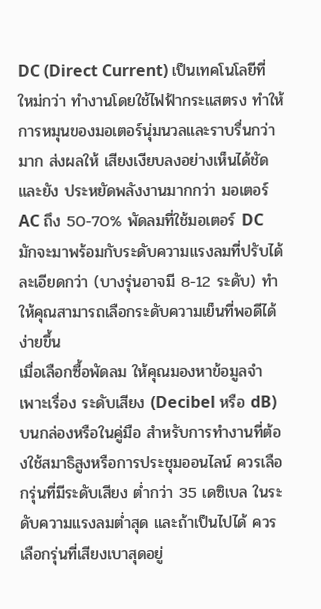DC (Direct Current) เป็นเทคโนโลยีที่ใหม่กว่า ทำงานโดยใช้ไฟฟ้ากระแสตรง ทำให้การหมุนของมอเตอร์นุ่มนวลและราบรื่นกว่ามาก ส่งผลให้ เสียงเงียบลงอย่างเห็นได้ชัด และยัง ประหยัดพลังงานมากกว่า มอเตอร์ AC ถึง 50-70% พัดลมที่ใช้มอเตอร์ DC มักจะมาพร้อมกับระดับความแรงลมที่ปรับได้ละเอียดกว่า (บางรุ่นอาจมี 8-12 ระดับ) ทำให้คุณสามารถเลือกระดับความเย็นที่พอดีได้ง่ายขึ้น
เมื่อเลือกซื้อพัดลม ให้คุณมองหาข้อมูลจำเพาะเรื่อง ระดับเสียง (Decibel หรือ dB) บนกล่องหรือในคู่มือ สำหรับการทำงานที่ต้องใช้สมาธิสูงหรือการประชุมออนไลน์ ควรเลือกรุ่นที่มีระดับเสียง ต่ำกว่า 35 เดซิเบล ในระดับความแรงลมต่ำสุด และถ้าเป็นไปได้ ควรเลือกรุ่นที่เสียงเบาสุดอยู่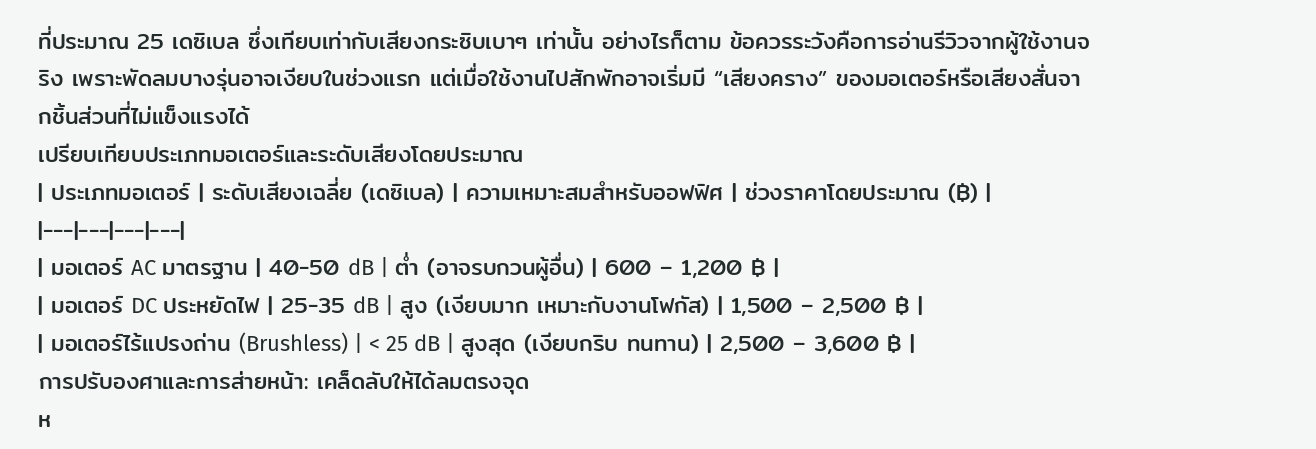ที่ประมาณ 25 เดซิเบล ซึ่งเทียบเท่ากับเสียงกระซิบเบาๆ เท่านั้น อย่างไรก็ตาม ข้อควรระวังคือการอ่านรีวิวจากผู้ใช้งานจริง เพราะพัดลมบางรุ่นอาจเงียบในช่วงแรก แต่เมื่อใช้งานไปสักพักอาจเริ่มมี “เสียงคราง” ของมอเตอร์หรือเสียงสั่นจากชิ้นส่วนที่ไม่แข็งแรงได้
เปรียบเทียบประเภทมอเตอร์และระดับเสียงโดยประมาณ
| ประเภทมอเตอร์ | ระดับเสียงเฉลี่ย (เดซิเบล) | ความเหมาะสมสำหรับออฟฟิศ | ช่วงราคาโดยประมาณ (฿) |
|---|---|---|---|
| มอเตอร์ AC มาตรฐาน | 40-50 dB | ต่ำ (อาจรบกวนผู้อื่น) | 600 – 1,200 ฿ |
| มอเตอร์ DC ประหยัดไฟ | 25-35 dB | สูง (เงียบมาก เหมาะกับงานโฟกัส) | 1,500 – 2,500 ฿ |
| มอเตอร์ไร้แปรงถ่าน (Brushless) | < 25 dB | สูงสุด (เงียบกริบ ทนทาน) | 2,500 – 3,600 ฿ |
การปรับองศาและการส่ายหน้า: เคล็ดลับให้ได้ลมตรงจุด
ห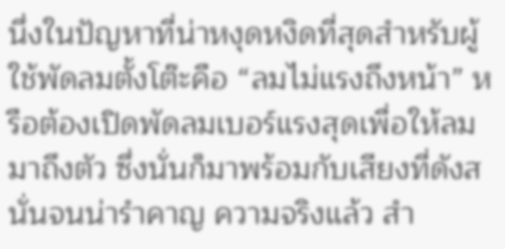นึ่งในปัญหาที่น่าหงุดหงิดที่สุดสำหรับผู้ใช้พัดลมตั้งโต๊ะคือ “ลมไม่แรงถึงหน้า” หรือต้องเปิดพัดลมเบอร์แรงสุดเพื่อให้ลมมาถึงตัว ซึ่งนั่นก็มาพร้อมกับเสียงที่ดังสนั่นจนน่ารำคาญ ความจริงแล้ว สำ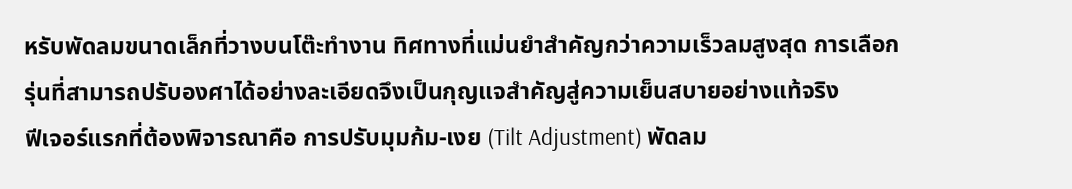หรับพัดลมขนาดเล็กที่วางบนโต๊ะทำงาน ทิศทางที่แม่นยำสำคัญกว่าความเร็วลมสูงสุด การเลือกรุ่นที่สามารถปรับองศาได้อย่างละเอียดจึงเป็นกุญแจสำคัญสู่ความเย็นสบายอย่างแท้จริง
ฟีเจอร์แรกที่ต้องพิจารณาคือ การปรับมุมก้ม-เงย (Tilt Adjustment) พัดลม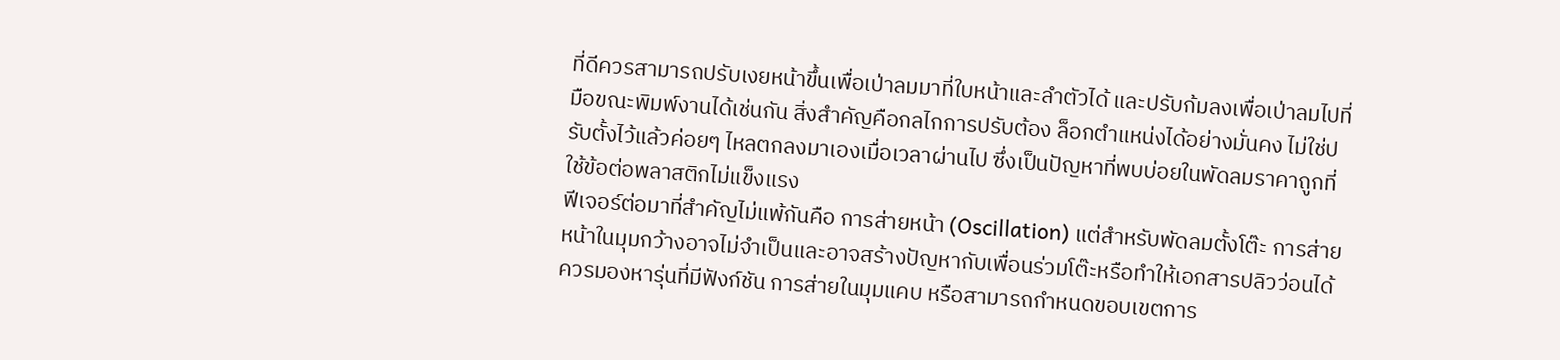ที่ดีควรสามารถปรับเงยหน้าขึ้นเพื่อเป่าลมมาที่ใบหน้าและลำตัวได้ และปรับก้มลงเพื่อเป่าลมไปที่มือขณะพิมพ์งานได้เช่นกัน สิ่งสำคัญคือกลไกการปรับต้อง ล็อกตำแหน่งได้อย่างมั่นคง ไม่ใช่ปรับตั้งไว้แล้วค่อยๆ ไหลตกลงมาเองเมื่อเวลาผ่านไป ซึ่งเป็นปัญหาที่พบบ่อยในพัดลมราคาถูกที่ใช้ข้อต่อพลาสติกไม่แข็งแรง
ฟีเจอร์ต่อมาที่สำคัญไม่แพ้กันคือ การส่ายหน้า (Oscillation) แต่สำหรับพัดลมตั้งโต๊ะ การส่ายหน้าในมุมกว้างอาจไม่จำเป็นและอาจสร้างปัญหากับเพื่อนร่วมโต๊ะหรือทำให้เอกสารปลิวว่อนได้ ควรมองหารุ่นที่มีฟังก์ชัน การส่ายในมุมแคบ หรือสามารถกำหนดขอบเขตการ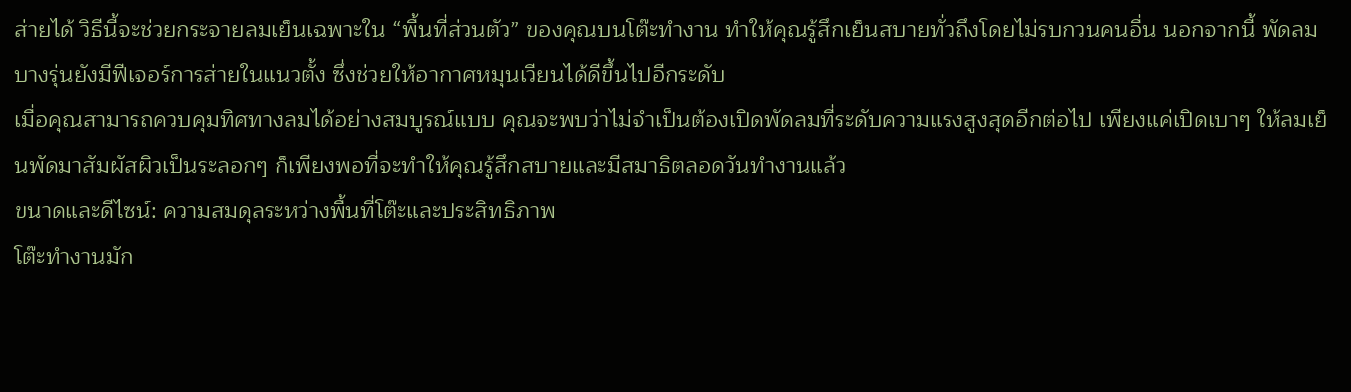ส่ายได้ วิธีนี้จะช่วยกระจายลมเย็นเฉพาะใน “พื้นที่ส่วนตัว” ของคุณบนโต๊ะทำงาน ทำให้คุณรู้สึกเย็นสบายทั่วถึงโดยไม่รบกวนคนอื่น นอกจากนี้ พัดลมบางรุ่นยังมีฟีเจอร์การส่ายในแนวตั้ง ซึ่งช่วยให้อากาศหมุนเวียนได้ดีขึ้นไปอีกระดับ
เมื่อคุณสามารถควบคุมทิศทางลมได้อย่างสมบูรณ์แบบ คุณจะพบว่าไม่จำเป็นต้องเปิดพัดลมที่ระดับความแรงสูงสุดอีกต่อไป เพียงแค่เปิดเบาๆ ให้ลมเย็นพัดมาสัมผัสผิวเป็นระลอกๆ ก็เพียงพอที่จะทำให้คุณรู้สึกสบายและมีสมาธิตลอดวันทำงานแล้ว
ขนาดและดีไซน์: ความสมดุลระหว่างพื้นที่โต๊ะและประสิทธิภาพ
โต๊ะทำงานมัก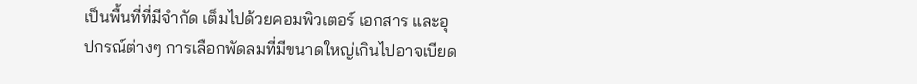เป็นพื้นที่ที่มีจำกัด เต็มไปด้วยคอมพิวเตอร์ เอกสาร และอุปกรณ์ต่างๆ การเลือกพัดลมที่มีขนาดใหญ่เกินไปอาจเบียด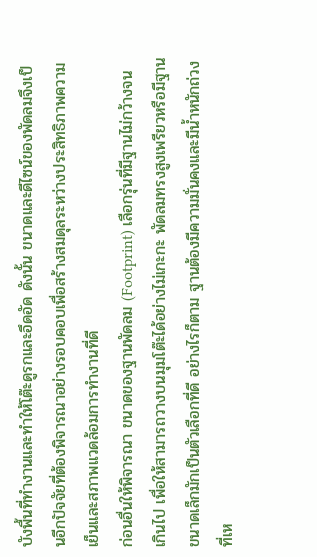บังพื้นที่ทำงานและทำให้โต๊ะดูรกและอึดอัด ดังนั้น ขนาดและดีไซน์ของพัดลมจึงเป็นอีกปัจจัยที่ต้องพิจารณาอย่างรอบคอบเพื่อสร้างสมดุลระหว่างประสิทธิภาพความเย็นและสภาพแวดล้อมการทำงานที่ดี
ก่อนอื่นให้พิจารณา ขนาดของฐานพัดลม (Footprint) เลือกรุ่นที่มีฐานไม่กว้างจนเกินไป เพื่อให้สามารถวางบนมุมโต๊ะได้อย่างไม่เกะกะ พัดลมทรงสูงเพรียวหรือมีฐานขนาดเล็กมักเป็นตัวเลือกที่ดี อย่างไรก็ตาม ฐานต้องมีความมั่นคงและมีน้ำหนักถ่วงที่เห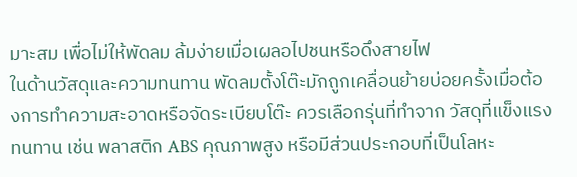มาะสม เพื่อไม่ให้พัดลม ล้มง่ายเมื่อเผลอไปชนหรือดึงสายไฟ
ในด้านวัสดุและความทนทาน พัดลมตั้งโต๊ะมักถูกเคลื่อนย้ายบ่อยครั้งเมื่อต้องการทำความสะอาดหรือจัดระเบียบโต๊ะ ควรเลือกรุ่นที่ทำจาก วัสดุที่แข็งแรงทนทาน เช่น พลาสติก ABS คุณภาพสูง หรือมีส่วนประกอบที่เป็นโลหะ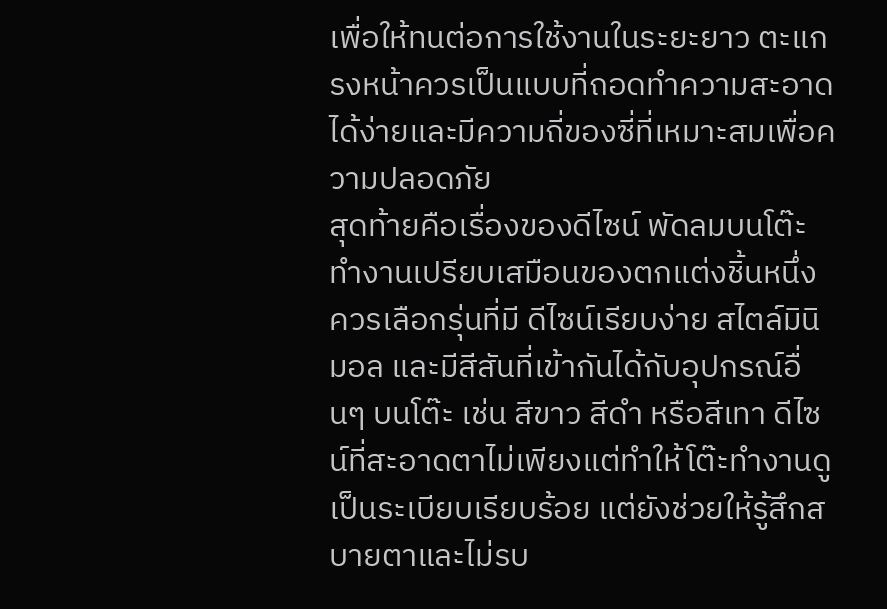เพื่อให้ทนต่อการใช้งานในระยะยาว ตะแกรงหน้าควรเป็นแบบที่ถอดทำความสะอาดได้ง่ายและมีความถี่ของซี่ที่เหมาะสมเพื่อความปลอดภัย
สุดท้ายคือเรื่องของดีไซน์ พัดลมบนโต๊ะทำงานเปรียบเสมือนของตกแต่งชิ้นหนึ่ง ควรเลือกรุ่นที่มี ดีไซน์เรียบง่าย สไตล์มินิมอล และมีสีสันที่เข้ากันได้กับอุปกรณ์อื่นๆ บนโต๊ะ เช่น สีขาว สีดำ หรือสีเทา ดีไซน์ที่สะอาดตาไม่เพียงแต่ทำให้โต๊ะทำงานดูเป็นระเบียบเรียบร้อย แต่ยังช่วยให้รู้สึกสบายตาและไม่รบ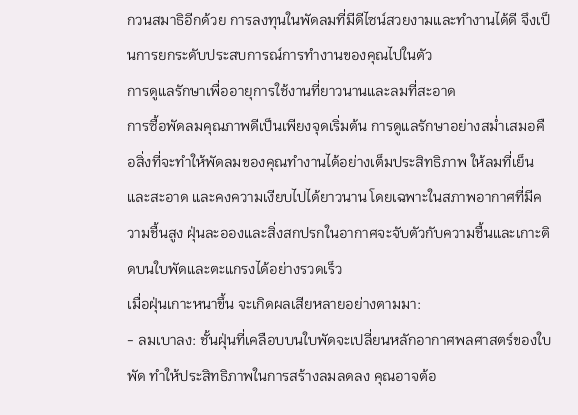กวนสมาธิอีกด้วย การลงทุนในพัดลมที่มีดีไซน์สวยงามและทำงานได้ดี จึงเป็นการยกระดับประสบการณ์การทำงานของคุณไปในตัว
การดูแลรักษาเพื่ออายุการใช้งานที่ยาวนานและลมที่สะอาด
การซื้อพัดลมคุณภาพดีเป็นเพียงจุดเริ่มต้น การดูแลรักษาอย่างสม่ำเสมอคือสิ่งที่จะทำให้พัดลมของคุณทำงานได้อย่างเต็มประสิทธิภาพ ให้ลมที่เย็นและสะอาด และคงความเงียบไปได้ยาวนาน โดยเฉพาะในสภาพอากาศที่มีความชื้นสูง ฝุ่นละอองและสิ่งสกปรกในอากาศจะจับตัวกับความชื้นและเกาะติดบนใบพัดและตะแกรงได้อย่างรวดเร็ว
เมื่อฝุ่นเกาะหนาขึ้น จะเกิดผลเสียหลายอย่างตามมา:
- ลมเบาลง: ชั้นฝุ่นที่เคลือบบนใบพัดจะเปลี่ยนหลักอากาศพลศาสตร์ของใบพัด ทำให้ประสิทธิภาพในการสร้างลมลดลง คุณอาจต้อ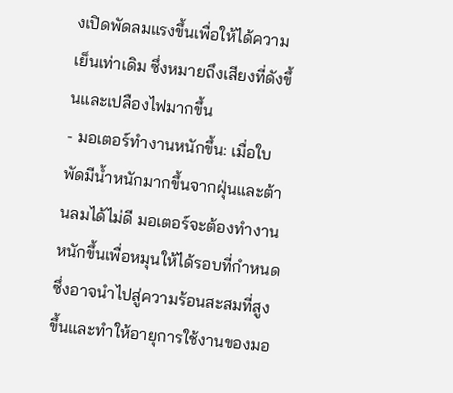งเปิดพัดลมแรงขึ้นเพื่อให้ได้ความเย็นเท่าเดิม ซึ่งหมายถึงเสียงที่ดังขึ้นและเปลืองไฟมากขึ้น
- มอเตอร์ทำงานหนักขึ้น: เมื่อใบพัดมีน้ำหนักมากขึ้นจากฝุ่นและต้านลมได้ไม่ดี มอเตอร์จะต้องทำงานหนักขึ้นเพื่อหมุนให้ได้รอบที่กำหนด ซึ่งอาจนำไปสู่ความร้อนสะสมที่สูงขึ้นและทำให้อายุการใช้งานของมอ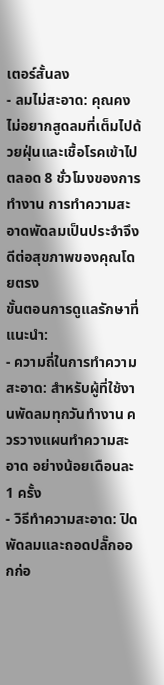เตอร์สั้นลง
- ลมไม่สะอาด: คุณคงไม่อยากสูดลมที่เต็มไปด้วยฝุ่นและเชื้อโรคเข้าไปตลอด 8 ชั่วโมงของการทำงาน การทำความสะอาดพัดลมเป็นประจำจึงดีต่อสุขภาพของคุณโดยตรง
ขั้นตอนการดูแลรักษาที่แนะนำ:
- ความถี่ในการทำความสะอาด: สำหรับผู้ที่ใช้งานพัดลมทุกวันทำงาน ควรวางแผนทำความสะอาด อย่างน้อยเดือนละ 1 ครั้ง
- วิธีทำความสะอาด: ปิดพัดลมและถอดปลั๊กออกก่อ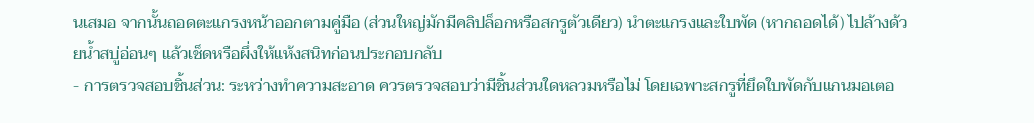นเสมอ จากนั้นถอดตะแกรงหน้าออกตามคู่มือ (ส่วนใหญ่มักมีคลิปล็อกหรือสกรูตัวเดียว) นำตะแกรงและใบพัด (หากถอดได้) ไปล้างด้วยน้ำสบู่อ่อนๆ แล้วเช็ดหรือผึ่งให้แห้งสนิทก่อนประกอบกลับ
- การตรวจสอบชิ้นส่วน: ระหว่างทำความสะอาด ควรตรวจสอบว่ามีชิ้นส่วนใดหลวมหรือไม่ โดยเฉพาะสกรูที่ยึดใบพัดกับแกนมอเตอ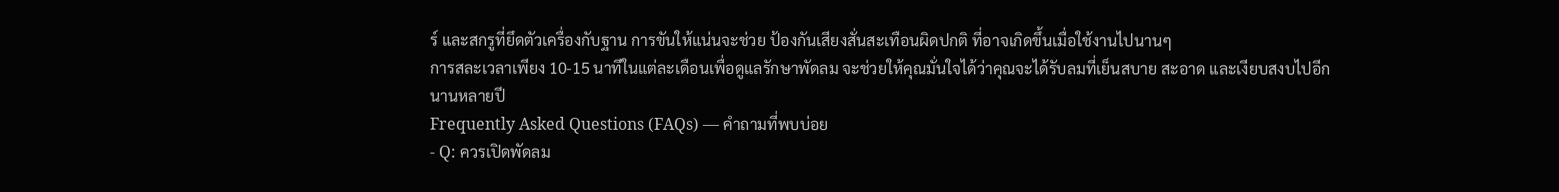ร์ และสกรูที่ยึดตัวเครื่องกับฐาน การขันให้แน่นจะช่วย ป้องกันเสียงสั่นสะเทือนผิดปกติ ที่อาจเกิดขึ้นเมื่อใช้งานไปนานๆ
การสละเวลาเพียง 10-15 นาทีในแต่ละเดือนเพื่อดูแลรักษาพัดลม จะช่วยให้คุณมั่นใจได้ว่าคุณจะได้รับลมที่เย็นสบาย สะอาด และเงียบสงบไปอีกนานหลายปี
Frequently Asked Questions (FAQs) — คำถามที่พบบ่อย
- Q: ควรเปิดพัดลม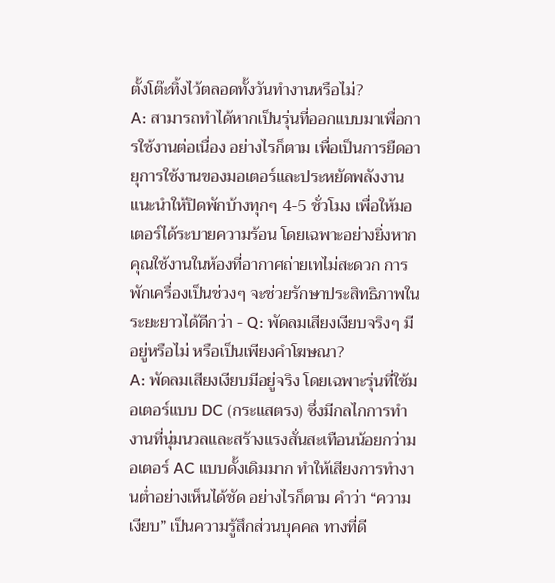ตั้งโต๊ะทิ้งไว้ตลอดทั้งวันทำงานหรือไม่?
A: สามารถทำได้หากเป็นรุ่นที่ออกแบบมาเพื่อการใช้งานต่อเนื่อง อย่างไรก็ตาม เพื่อเป็นการยืดอายุการใช้งานของมอเตอร์และประหยัดพลังงาน แนะนำให้ปิดพักบ้างทุกๆ 4-5 ชั่วโมง เพื่อให้มอเตอร์ได้ระบายความร้อน โดยเฉพาะอย่างยิ่งหากคุณใช้งานในห้องที่อากาศถ่ายเทไม่สะดวก การพักเครื่องเป็นช่วงๆ จะช่วยรักษาประสิทธิภาพในระยะยาวได้ดีกว่า - Q: พัดลมเสียงเงียบจริงๆ มีอยู่หรือไม่ หรือเป็นเพียงคำโฆษณา?
A: พัดลมเสียงเงียบมีอยู่จริง โดยเฉพาะรุ่นที่ใช้มอเตอร์แบบ DC (กระแสตรง) ซึ่งมีกลไกการทำงานที่นุ่มนวลและสร้างแรงสั่นสะเทือนน้อยกว่ามอเตอร์ AC แบบดั้งเดิมมาก ทำให้เสียงการทำงานต่ำอย่างเห็นได้ชัด อย่างไรก็ตาม คำว่า “ความเงียบ” เป็นความรู้สึกส่วนบุคคล ทางที่ดี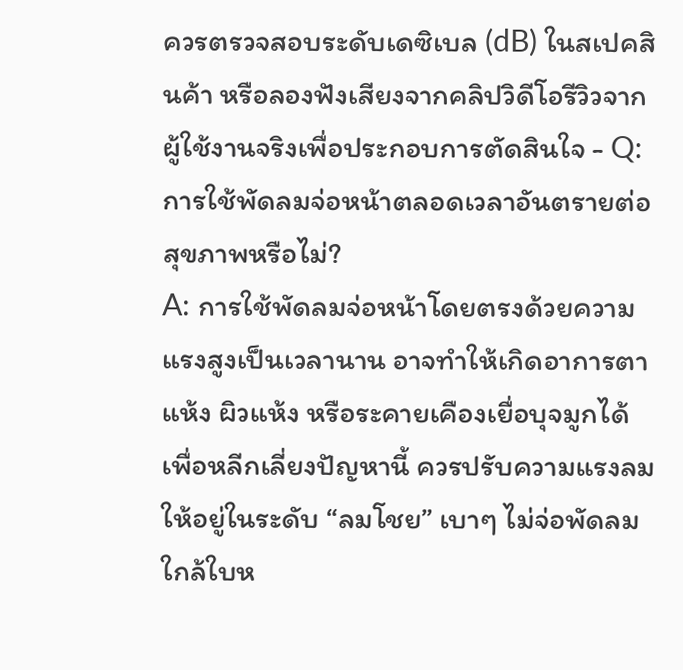ควรตรวจสอบระดับเดซิเบล (dB) ในสเปคสินค้า หรือลองฟังเสียงจากคลิปวิดีโอรีวิวจากผู้ใช้งานจริงเพื่อประกอบการตัดสินใจ - Q: การใช้พัดลมจ่อหน้าตลอดเวลาอันตรายต่อสุขภาพหรือไม่?
A: การใช้พัดลมจ่อหน้าโดยตรงด้วยความแรงสูงเป็นเวลานาน อาจทำให้เกิดอาการตาแห้ง ผิวแห้ง หรือระคายเคืองเยื่อบุจมูกได้ เพื่อหลีกเลี่ยงปัญหานี้ ควรปรับความแรงลมให้อยู่ในระดับ “ลมโชย” เบาๆ ไม่จ่อพัดลมใกล้ใบห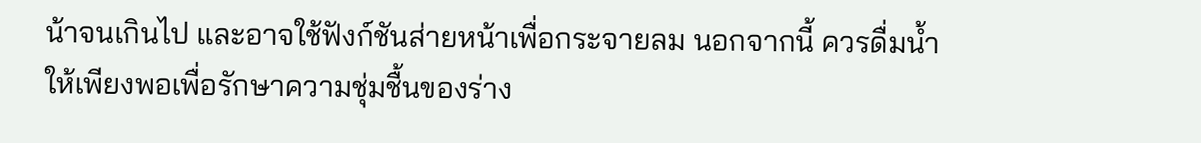น้าจนเกินไป และอาจใช้ฟังก์ชันส่ายหน้าเพื่อกระจายลม นอกจากนี้ ควรดื่มน้ำให้เพียงพอเพื่อรักษาความชุ่มชื้นของร่าง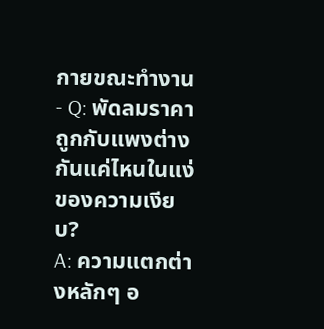กายขณะทำงาน - Q: พัดลมราคาถูกกับแพงต่างกันแค่ไหนในแง่ของความเงียบ?
A: ความแตกต่างหลักๆ อ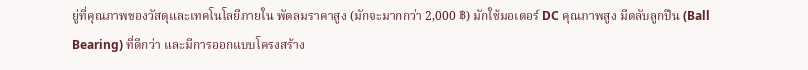ยู่ที่คุณภาพของวัสดุและเทคโนโลยีภายใน พัดลมราคาสูง (มักจะมากกว่า 2,000 ฿) มักใช้มอเตอร์ DC คุณภาพสูง มีตลับลูกปืน (Ball Bearing) ที่ดีกว่า และมีการออกแบบโครงสร้าง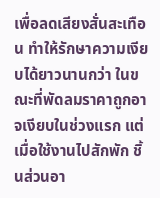เพื่อลดเสียงสั่นสะเทือน ทำให้รักษาความเงียบได้ยาวนานกว่า ในขณะที่พัดลมราคาถูกอาจเงียบในช่วงแรก แต่เมื่อใช้งานไปสักพัก ชิ้นส่วนอา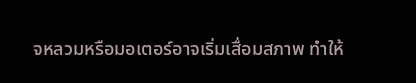จหลวมหรือมอเตอร์อาจเริ่มเสื่อมสภาพ ทำให้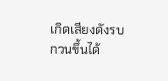เกิดเสียงดังรบกวนขึ้นได้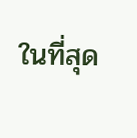ในที่สุด